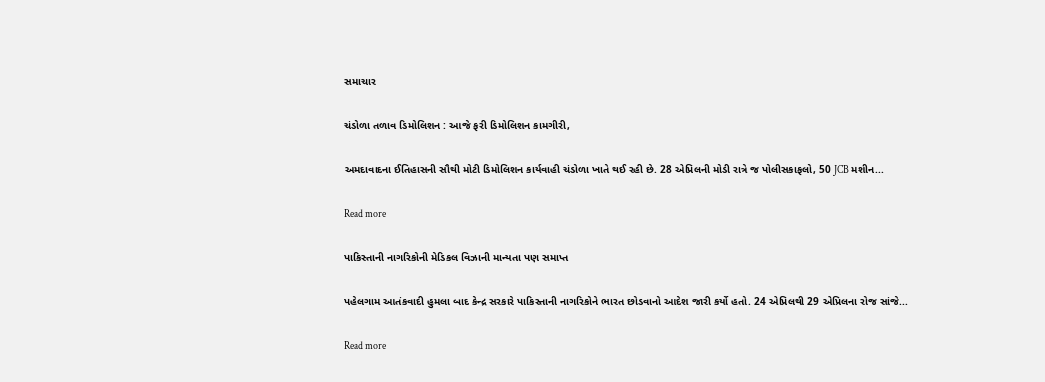સમાચાર

ચંડોળા તળાવ ડિમોલિશન : આજે ફરી ડિમોલિશન કામગીરી,

અમદાવાદના ઈતિહાસની સૌથી મોટી ડિમોલિશન કાર્યવાહી ચંડોળા ખાતે થઈ રહી છે. 28 એપ્રિલની મોડી રાત્રે જ પોલીસકાફલો, 50 JCB મશીન...

Read more

પાકિસ્તાની નાગરિકોની મેડિકલ વિઝાની માન્યતા પણ સમાપ્ત

પહેલગામ આતંકવાદી હુમલા બાદ કેન્દ્ર સરકારે પાકિસ્તાની નાગરિકોને ભારત છોડવાનો આદેશ જારી કર્યો હતો. 24 એપ્રિલથી 29 એપ્રિલના રોજ સાંજે...

Read more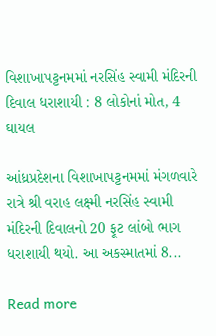વિશાખાપટ્ટનમમાં નરસિંહ સ્વામી મંદિરની દિવાલ ધરાશાયી : 8 લોકોનાં મોત, 4 ઘાયલ

આંધ્રપ્રદેશના વિશાખાપટ્ટનમમાં મંગળવારે રાત્રે શ્રી વરાહ લક્ષ્મી નરસિંહ સ્વામી મંદિરની દિવાલનો 20 ફૂટ લાંબો ભાગ ધરાશાયી થયો. આ અકસ્માતમાં 8...

Read more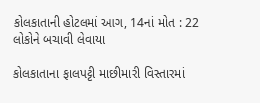કોલકાતાની હોટલમાં આગ, 14નાં મોત : 22 લોકોને બચાવી લેવાયા

કોલકાતાના ફાલપટ્ટી માછીમારી વિસ્તારમાં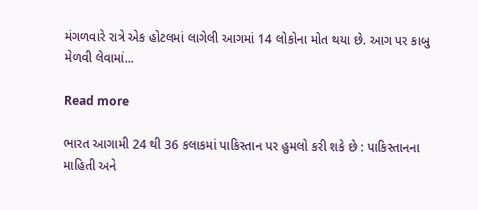મંગળવારે રાત્રે એક હોટલમાં લાગેલી આગમાં 14 લોકોના મોત થયા છે. આગ પર કાબુ મેળવી લેવામાં...

Read more

ભારત આગામી 24 થી 36 કલાકમાં પાકિસ્તાન પર હુમલો કરી શકે છે : પાકિસ્તાનના માહિતી અને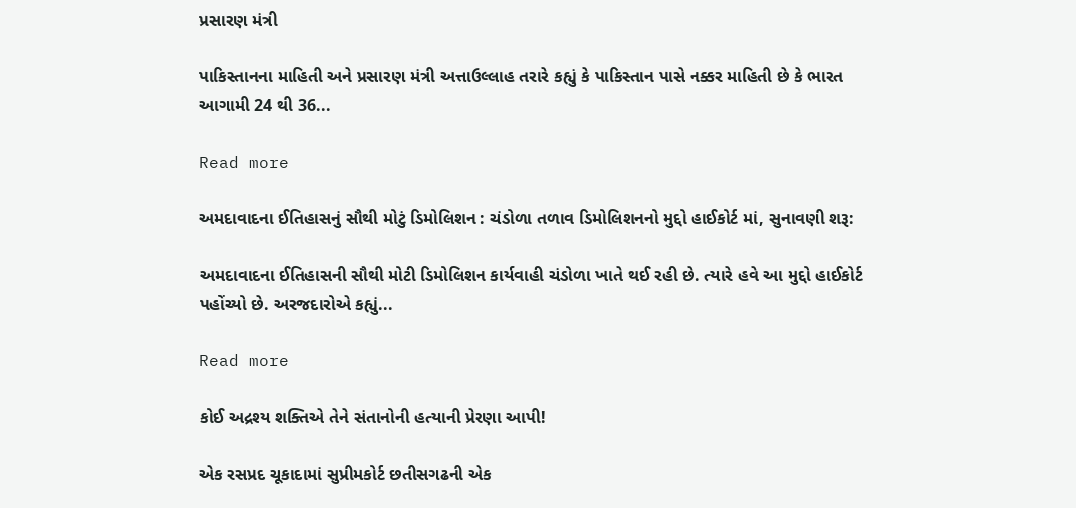પ્રસારણ મંત્રી

પાકિસ્તાનના માહિતી અને પ્રસારણ મંત્રી અત્તાઉલ્લાહ તરારે કહ્યું કે પાકિસ્તાન પાસે નક્કર માહિતી છે કે ભારત આગામી 24 થી 36...

Read more

અમદાવાદના ઈતિહાસનું સૌથી મોટું ડિમોલિશન : ચંડોળા તળાવ ડિમોલિશનનો મુદ્દો હાઈકોર્ટ માં, સુનાવણી શરૂ:

અમદાવાદના ઈતિહાસની સૌથી મોટી ડિમોલિશન કાર્યવાહી ચંડોળા ખાતે થઈ રહી છે. ત્યારે હવે આ મુદ્દો હાઈકોર્ટ પહોંચ્યો છે. અરજદારોએ કહ્યું...

Read more

કોઈ અદ્રશ્ય શક્તિએ તેને સંતાનોની હત્યાની પ્રેરણા આપી!

એક રસપ્રદ ચૂકાદામાં સુપ્રીમકોર્ટ છતીસગઢની એક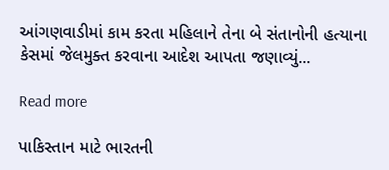આંગણવાડીમાં કામ કરતા મહિલાને તેના બે સંતાનોની હત્યાના કેસમાં જેલમુક્ત કરવાના આદેશ આપતા જણાવ્યું...

Read more

પાકિસ્તાન માટે ભારતની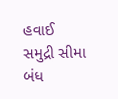હવાઈ સમુદ્રી સીમા બંધ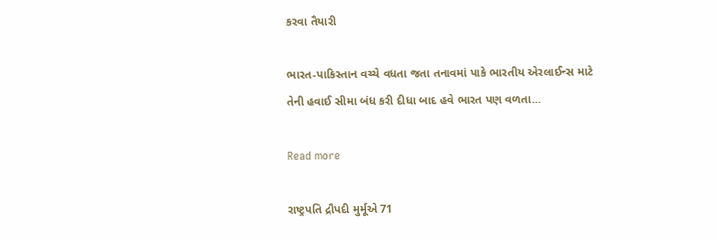કરવા તૈયારી

ભારત-પાકિસ્તાન વચ્ચે વધતા જતા તનાવમાં પાકે ભારતીય એરલાઈન્સ માટે તેની હવાઈ સીમા બંધ કરી દીધા બાદ હવે ભારત પણ વળતા...

Read more

રાષ્ટ્રપતિ દ્રૌપદી મુર્મૂએ 71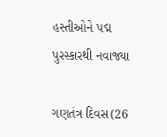હસ્તીઓને પદ્મ પુરસ્કારથી નવાજ્યા

ગણતંત્ર દિવસ(26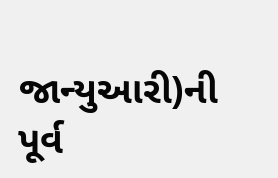જાન્યુઆરી)ની પૂર્વ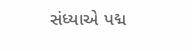સંધ્યાએ પદ્મ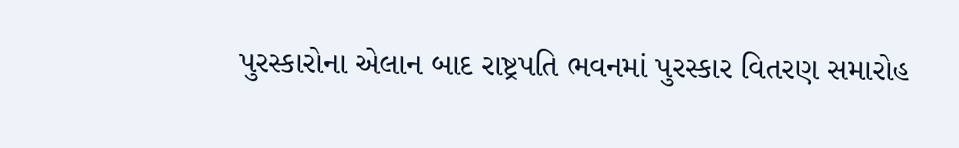પુરસ્કારોના એલાન બાદ રાષ્ટ્રપતિ ભવનમાં પુરસ્કાર વિતરણ સમારોહ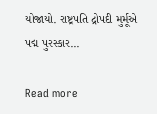યોજાયો. રાષ્ટ્રપતિ દ્રોપદી મુર્મૂએ પદ્મ પુરસ્કાર...

Read more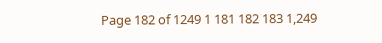Page 182 of 1249 1 181 182 183 1,249